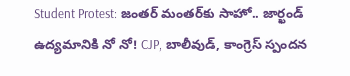Student Protest: జంతర్ మంతర్‌కు సాహో.. జార్ఖండ్ ఉద్యమానికి నో నో! CJP, బాలీవుడ్, కాంగ్రెస్ స్పందన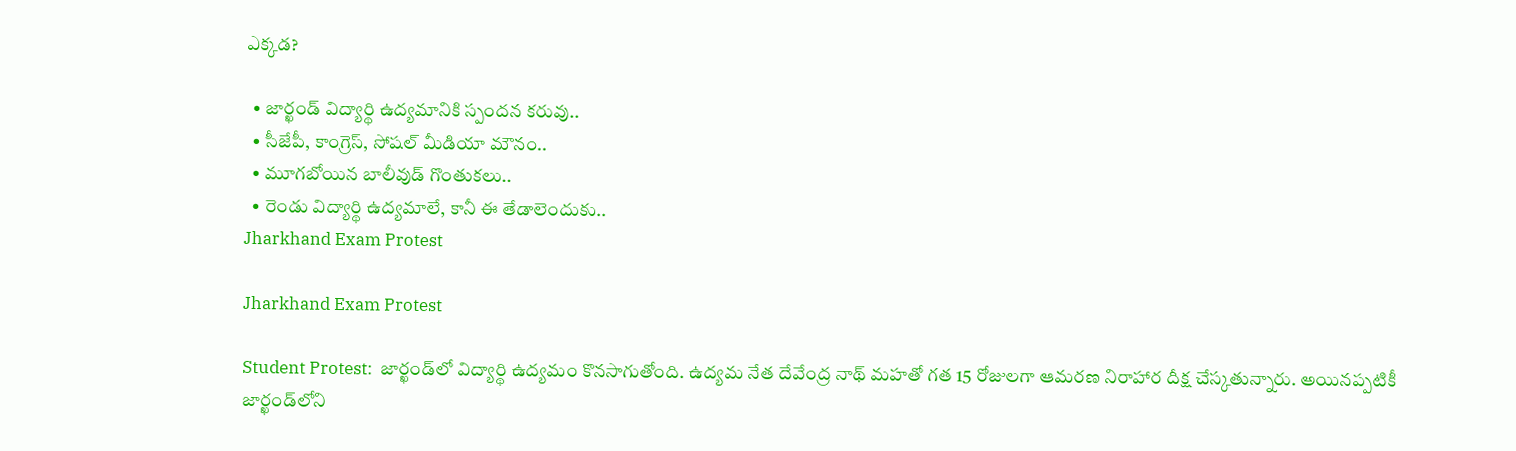ఎక్కడ?

  • జార్ఖండ్ విద్యార్థి ఉద్యమానికి స్పందన కరువు..
  • సీజేపీ, కాంగ్రెస్, సోషల్ మీడియా మౌనం..
  • మూగబోయిన బాలీవుడ్ గొంతుకలు..
  • రెండు విద్యార్థి ఉద్యమాలే, కానీ ఈ తేడాలెందుకు..
Jharkhand Exam Protest

Jharkhand Exam Protest

Student Protest:  జార్ఖండ్‌లో విద్యార్థి ఉద్యమం కొనసాగుతోంది. ఉద్యమ నేత దేవేంద్ర నాథ్ మహతో గత 15 రోజులగా ఆమరణ నిరాహార దీక్ష చేస్కతున్నారు. అయినప్పటికీ జార్ఖండ్‌లోని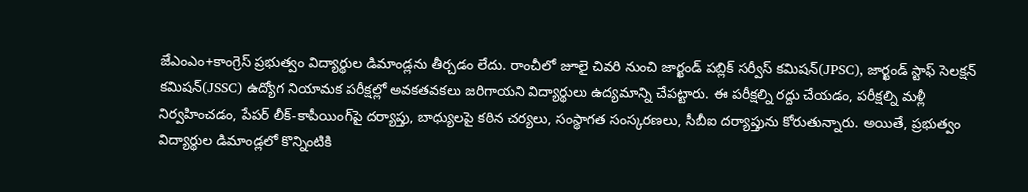జేఎంఎం+కాంగ్రెస్ ప్రభుత్వం విద్యార్థుల డిమాండ్లను తీర్చడం లేదు. రాంచీలో జూలై చివరి నుంచి జార్ఖండ్ పబ్లిక్ సర్వీస్ కమిషన్(JPSC), జార్ఖండ్ స్టాఫ్ సెలక్షన్ కమిషన్(JSSC) ఉద్యోగ నియామక పరీక్షల్లో అవకతవకలు జరిగాయని విద్యార్థులు ఉద్యమాన్ని చేపట్టారు. ఈ పరీక్షల్ని రద్దు చేయడం, పరీక్షల్ని మళ్లీ నిర్వహించడం, పేపర్ లీక్-కాపీయింగ్‌పై దర్యాప్తు, బాధ్యులపై కఠిన చర్యలు, సంస్థాగత సంస్కరణలు, సీబీఐ దర్యాప్తును కోరుతున్నారు. అయితే, ప్రభుత్వం విద్యార్థుల డిమాండ్లలో కొన్నింటికి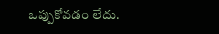ఒప్పుకోవడం లేదు.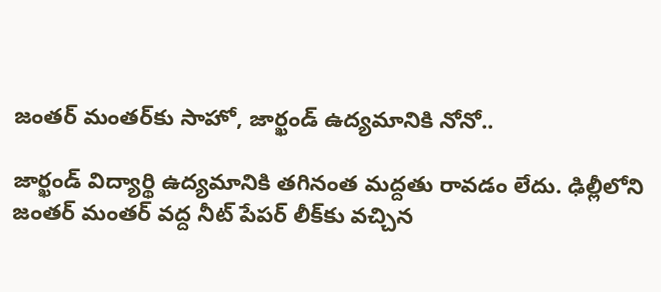జంతర్ మంతర్‌కు సాహో, జార్ఖండ్ ఉద్యమానికి నోనో..

జార్ఖండ్ విద్యార్థి ఉద్యమానికి తగినంత మద్దతు రావడం లేదు. ఢిల్లీలోని జంతర్ మంతర్ వద్ద నీట్ పేపర్ లీక్‌కు వచ్చిన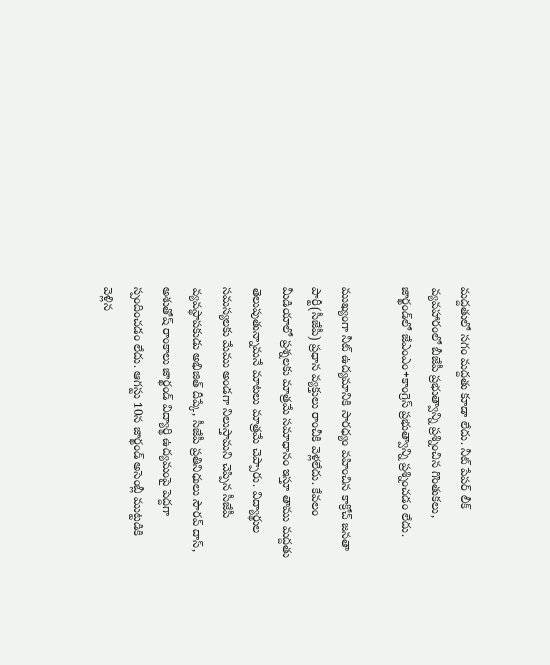మద్దతులో సగం మద్దతు కూడా లేదు. నీట్ పేపర్ లీక్ వ్యవహారంలో బీజేపీ ప్రభుత్వాన్ని ప్రశ్నించిన గొంతుకలు, జార్ఖండ్‌లో జేఎంఎం+కాంగ్రెస్ ప్రభుత్వాన్ని ప్రశ్నించడం లేదు.

ముఖ్యంగా నీట్ ఉద్యమానికి సారధ్యం వహించిన కాక్రోచ్ జనతా పార్టీ(సీజేపీ) ప్రధాన వ్యక్తులు రాంచీకి వెళ్లలేదు. కేవలం మీడియాలో ప్రశ్నలకు మాత్రమే సమాధానం ఇస్తూ తాము మద్దతు తెలుపుతున్నామనే మాటలు మాత్రమే చెప్పారు. విద్యార్థుల సమస్యలకు మేము అండగా నిలుస్తామని చెప్పిన సీజేపీ వ్యవస్థాపకుడు అభిజిత్ దీప్కే, సీజేపీ ప్రతినిధులు సౌరవ్ దాస్, అశుతోష్ రాంకాలు జార్ఖండ్ విద్యార్థి ఉద్యమంపై పెద్దగా స్పందించడం లేదు. ఆగస్టు 10న జార్ఖండ్ అసెంబ్లీ ముట్టడికి వెళ్లిన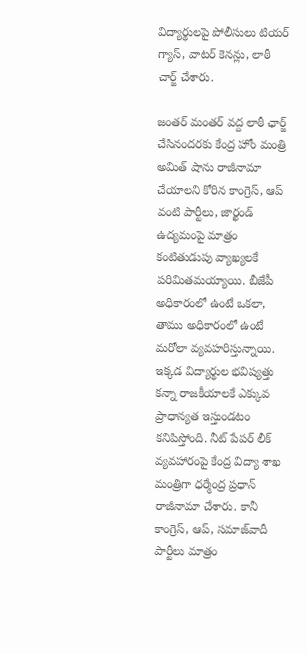విద్యార్థులపై పోలీసులు టియర్ గ్యాస్, వాటర్ కెనన్లు, లాఠీ చార్జ్ చేశారు.

జంతర్ మంతర్ వద్ద లాఠీ ఛార్జ్ చేసినందరకు కేంద్ర హోం మంత్రి అమిత్ షాను రాజీనామా చేయాలని కోరిన కాంగ్రెస్, ఆప్ వంటి పార్టీలు, జార్ఖండ్ ఉద్యమంపై మాత్రం కంటితుడుపు వ్యాఖ్యలకే పరిమితమయ్యాయి. బీజేపీ అధికారంలో ఉంటే ఒకలా, తాము అధికారంలో ఉంటే మరోలా వ్యవహరిస్తున్నాయి. ఇక్కడ విద్యార్థుల భవిష్యత్తు కన్నా రాజకీయాలకే ఎక్కువ ప్రాధాన్యత ఇస్తుండటం కనిపిస్తోంది. నీట్ పేపర్ లీక్ వ్యవహారంపై కేంద్ర విద్యా శాఖ మంత్రిగా ధర్మేంద్ర ప్రధాన్ రాజీనామా చేశారు. కానీ కాంగ్రెస్, ఆప్, సమాజ్‌వాదీ పార్టీలు మాత్రం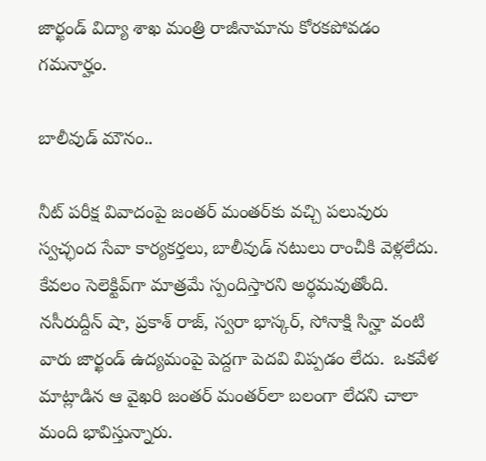జార్ఖండ్ విద్యా శాఖ మంత్రి రాజీనామాను కోరకపోవడం గమనార్హం.

బాలీవుడ్ మౌనం..

నీట్ పరీక్ష వివాదంపై జంతర్ మంతర్‌కు వచ్చి పలువురు స్వచ్ఛంద సేవా కార్యకర్తలు, బాలీవుడ్ నటులు రాంచీకి వెళ్లలేదు. కేవలం సెలెక్టివ్‌గా మాత్రమే స్పందిస్తారని అర్థమవుతోంది. నసీరుద్దీన్ షా, ప్రకాశ్ రాజ్, స్వరా భాస్కర్, సోనాక్షి సిన్హా వంటి వారు జార్ఖండ్ ఉద్యమంపై పెద్దగా పెదవి విప్పడం లేదు.  ఒకవేళ మాట్లాడిన ఆ వైఖరి జంతర్ మంతర్‌లా బలంగా లేదని చాలా మంది భావిస్తున్నారు.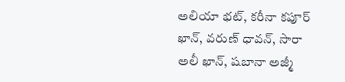అలియా భట్, కరీనా కపూర్ ఖాన్, వరుణ్ ధావన్, సారా అలీ ఖాన్, షబానా అజ్మీ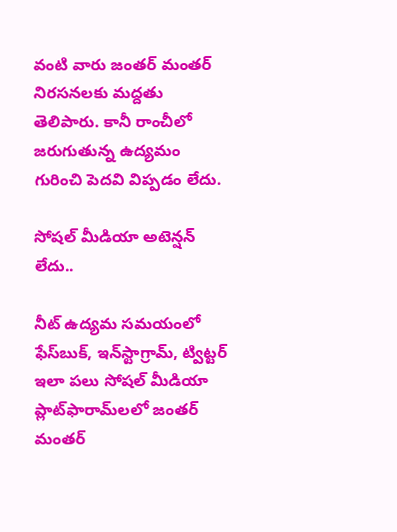వంటి వారు జంతర్ మంతర్ నిరసనలకు మద్దతు తెలిపారు. కానీ రాంచీలో జరుగుతున్న ఉద్యమం గురించి పెదవి విప్పడం లేదు.

సోషల్ మీడియా అటెన్షన్ లేదు..

నీట్ ఉద్యమ సమయంలో ఫేస్‌బుక్, ఇన్‌స్టాగ్రామ్, ట్విట్టర్ ఇలా పలు సోషల్ మీడియా ప్లాట్‌ఫారామ్‌లలో జంతర్ మంతర్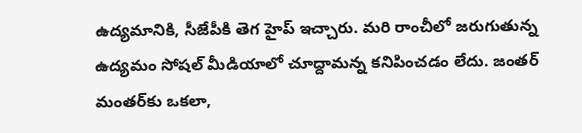ఉద్యమానికి, సీజేపీకి తెగ హైప్ ఇచ్చారు. మరి రాంచీలో జరుగుతున్న ఉద్యమం సోషల్ మీడియాలో చూద్దామన్న కనిపించడం లేదు. జంతర్ మంతర్‌కు ఒకలా,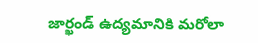జార్ఖండ్ ఉద్యమానికి మరోలా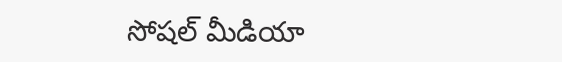సోషల్ మీడియా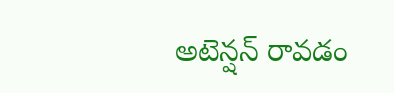అటెన్షన్ రావడం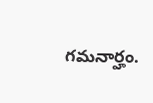గమనార్హం.